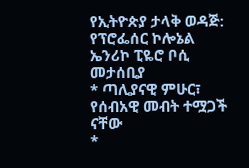የኢትዮጵያ ታላቅ ወዳጅ:
የፕሮፌሰር ኮሎኔል ኤንሪኮ ፒዬሮ ቦሲ መታሰቢያ
* ጣሊያናዊ ምሁር፣ የሰብአዊ መብት ተሟጋች ናቸው
*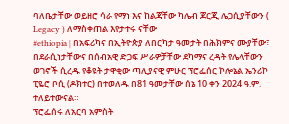ባለቤታቸው ወይዘሮ ሳራ የማነ እና ከልጃቸው ካሌብ ጆርጂ ሌጋሲያቸውን ( Legacy ) ለማስቀጠል እየታተሩ ናቸው
#ethiopia | በአፍሪካና በኢትዮጵያ ለበርካታ ዓመታት በሕክምና ሙያቸው፣ በደራሲነታቸውና በሰብአዊ ድጋፍ ሥራዎቻቸው ደካማና ረዳት የሌላቸውን ወገኖች ሲረዱ የቆዩት ታዋቂው ጣሊያናዊ ምሁር ፕሮፌሰር ኮሎኔል ኤንሪኮ ፒዬሮ ቦሲ (ዶክተር) በተወለዱ በ81 ዓመታቸው ሰኔ 10 ቀን 2024 ዓ.ም. ተለይተውናል።
ፕሮፌሰሩ ለአርባ አምስት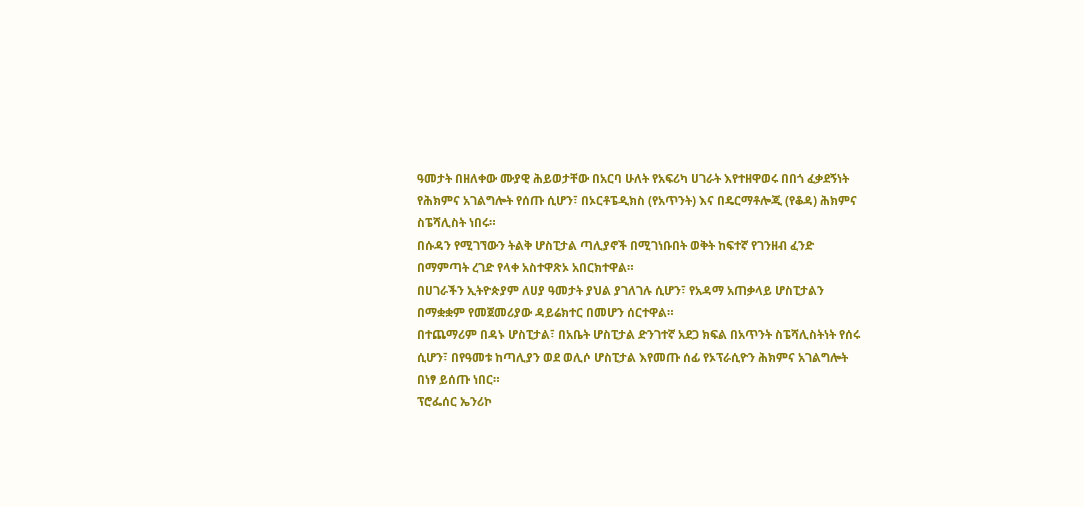ዓመታት በዘለቀው ሙያዊ ሕይወታቸው በአርባ ሁለት የአፍሪካ ሀገራት እየተዘዋወሩ በበጎ ፈቃደኝነት የሕክምና አገልግሎት የሰጡ ሲሆን፣ በኦርቶፔዲክስ (የአጥንት) እና በዴርማቶሎጂ (የቆዳ) ሕክምና ስፔሻሊስት ነበሩ።
በሱዳን የሚገኘውን ትልቅ ሆስፒታል ጣሊያኖች በሚገነቡበት ወቅት ከፍተኛ የገንዘብ ፈንድ በማምጣት ረገድ የላቀ አስተዋጽኦ አበርክተዋል።
በሀገራችን ኢትዮጵያም ለሀያ ዓመታት ያህል ያገለገሉ ሲሆን፣ የአዳማ አጠቃላይ ሆስፒታልን በማቋቋም የመጀመሪያው ዳይሬክተር በመሆን ሰርተዋል።
በተጨማሪም በዳኑ ሆስፒታል፣ በአቤት ሆስፒታል ድንገተኛ አደጋ ክፍል በአጥንት ስፔሻሊስትነት የሰሩ ሲሆን፣ በየዓመቱ ከጣሊያን ወደ ወሊሶ ሆስፒታል እየመጡ ሰፊ የኦፕራሲዮን ሕክምና አገልግሎት በነፃ ይሰጡ ነበር።
ፕሮፌሰር ኤንሪኮ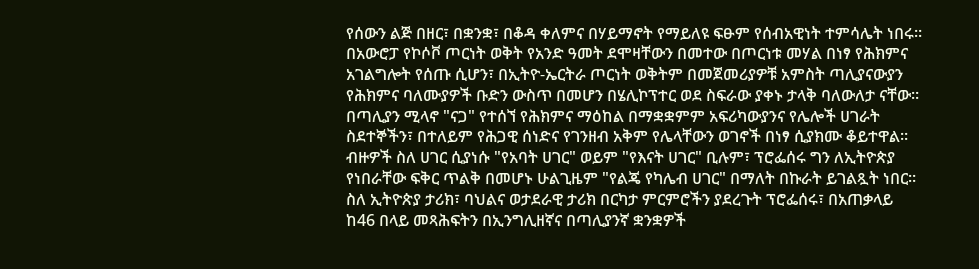የሰውን ልጅ በዘር፣ በቋንቋ፣ በቆዳ ቀለምና በሃይማኖት የማይለዩ ፍፁም የሰብአዊነት ተምሳሌት ነበሩ። በአውሮፓ የኮሶቮ ጦርነት ወቅት የአንድ ዓመት ደሞዛቸውን በመተው በጦርነቱ መሃል በነፃ የሕክምና አገልግሎት የሰጡ ሲሆን፣ በኢትዮ-ኤርትራ ጦርነት ወቅትም በመጀመሪያዎቹ አምስት ጣሊያናውያን የሕክምና ባለሙያዎች ቡድን ውስጥ በመሆን በሄሊኮፕተር ወደ ስፍራው ያቀኑ ታላቅ ባለውለታ ናቸው።
በጣሊያን ሚላኖ "ናጋ" የተሰኘ የሕክምና ማዕከል በማቋቋምም አፍሪካውያንና የሌሎች ሀገራት ስደተኞችን፣ በተለይም የሕጋዊ ሰነድና የገንዘብ አቅም የሌላቸውን ወገኖች በነፃ ሲያክሙ ቆይተዋል።
ብዙዎች ስለ ሀገር ሲያነሱ "የአባት ሀገር" ወይም "የእናት ሀገር" ቢሉም፣ ፕሮፌሰሩ ግን ለኢትዮጵያ የነበራቸው ፍቅር ጥልቅ በመሆኑ ሁልጊዜም "የልጄ የካሌብ ሀገር" በማለት በኩራት ይገልጿት ነበር።
ስለ ኢትዮጵያ ታሪክ፣ ባህልና ወታደራዊ ታሪክ በርካታ ምርምሮችን ያደረጉት ፕሮፌሰሩ፣ በአጠቃላይ ከ46 በላይ መጻሕፍትን በኢንግሊዘኛና በጣሊያንኛ ቋንቋዎች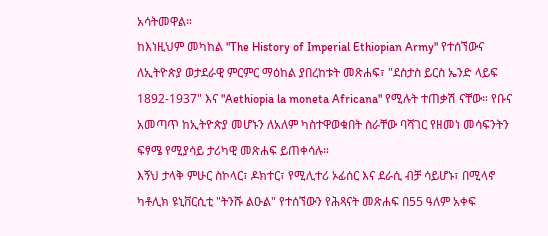አሳትመዋል።
ከእነዚህም መካከል "The History of Imperial Ethiopian Army" የተሰኘውና ለኢትዮጵያ ወታደራዊ ምርምር ማዕከል ያበረከቱት መጽሐፍ፣ "ደስታስ ይርስ ኤንድ ላይፍ 1892-1937" እና "Aethiopia la moneta Africana" የሚሉት ተጠቃሽ ናቸው። የቡና አመጣጥ ከኢትዮጵያ መሆኑን ለአለም ካስተዋወቁበት ስራቸው ባሻገር የዘመነ መሳፍንትን ፍፃሜ የሚያሳይ ታሪካዊ መጽሐፍ ይጠቀሳሉ።
እኝህ ታላቅ ምሁር ስኮላር፣ ዶክተር፣ የሚሊተሪ ኦፊሰር እና ደራሲ ብቻ ሳይሆኑ፣ በሚላኖ ካቶሊክ ዩኒቨርሲቲ "ትንሹ ልዑል" የተሰኘውን የሕጻናት መጽሐፍ በ55 ዓለም አቀፍ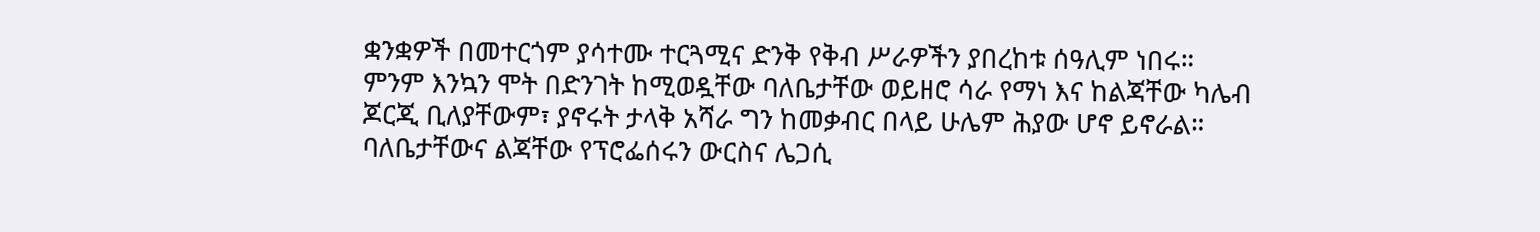ቋንቋዎች በመተርጎም ያሳተሙ ተርጓሚና ድንቅ የቅብ ሥራዎችን ያበረከቱ ሰዓሊም ነበሩ።
ምንም እንኳን ሞት በድንገት ከሚወዷቸው ባለቤታቸው ወይዘሮ ሳራ የማነ እና ከልጃቸው ካሌብ ጆርጂ ቢለያቸውም፣ ያኖሩት ታላቅ አሻራ ግን ከመቃብር በላይ ሁሌም ሕያው ሆኖ ይኖራል።
ባለቤታቸውና ልጃቸው የፕሮፌሰሩን ውርስና ሌጋሲ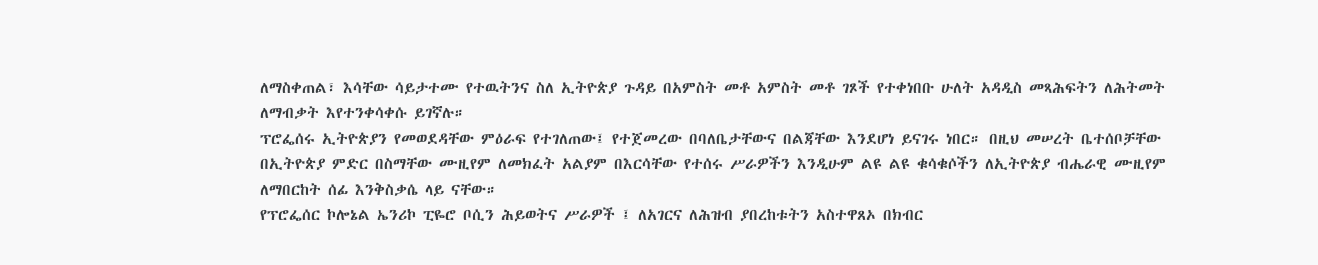ለማስቀጠል፣ እሳቸው ሳይታተሙ የተዉትንና ስለ ኢትዮጵያ ጉዳይ በአምስት መቶ አምስት መቶ ገጾች የተቀነበቡ ሁለት አዳዲስ መጻሕፍትን ለሕትመት ለማብቃት እየተንቀሳቀሱ ይገኛሉ።
ፕሮፌሰሩ ኢትዮጵያን የመወደዳቸው ምዕራፍ የተገለጠው፤ የተጀመረው በባለቤታቸውና በልጃቸው እንደሆነ ይናገሩ ነበር። በዚህ መሠረት ቤተሰቦቻቸው በኢትዮጵያ ምድር በስማቸው ሙዚየም ለመክፈት አልያም በእርሳቸው የተሰሩ ሥራዎችን እንዲሁም ልዩ ልዩ ቁሳቁሶችን ለኢትዮጵያ ብሔራዊ ሙዚየም ለማበርከት ሰፊ እንቅስቃሴ ላይ ናቸው።
የፕሮፌሰር ኮሎኔል ኤንሪኮ ፒዬሮ ቦሲን ሕይወትና ሥራዎች ፤ ለአገርና ለሕዝብ ያበረከቱትን አስተዋጸኦ በክብር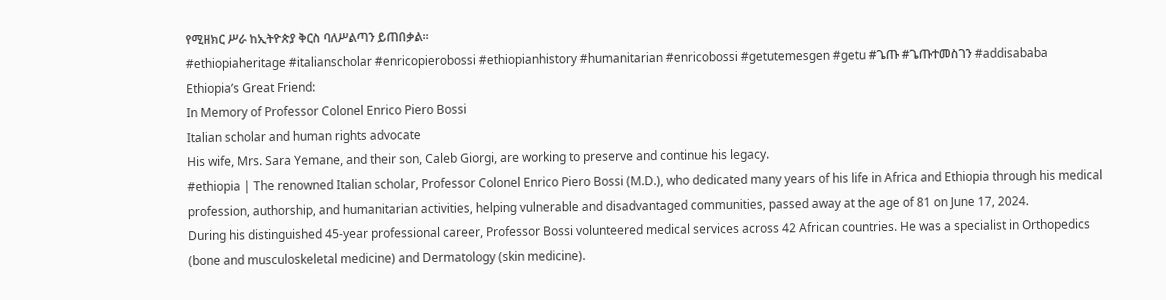የሚዘክር ሥራ ከኢትዮጵያ ቅርስ ባለሥልጣን ይጠበቃል።
#ethiopiaheritage #italianscholar #enricopierobossi #ethiopianhistory #humanitarian #enricobossi #getutemesgen #getu #ጌጡ #ጌጡተመስገን #addisababa
Ethiopia’s Great Friend:
In Memory of Professor Colonel Enrico Piero Bossi
Italian scholar and human rights advocate
His wife, Mrs. Sara Yemane, and their son, Caleb Giorgi, are working to preserve and continue his legacy.
#ethiopia | The renowned Italian scholar, Professor Colonel Enrico Piero Bossi (M.D.), who dedicated many years of his life in Africa and Ethiopia through his medical profession, authorship, and humanitarian activities, helping vulnerable and disadvantaged communities, passed away at the age of 81 on June 17, 2024.
During his distinguished 45-year professional career, Professor Bossi volunteered medical services across 42 African countries. He was a specialist in Orthopedics (bone and musculoskeletal medicine) and Dermatology (skin medicine).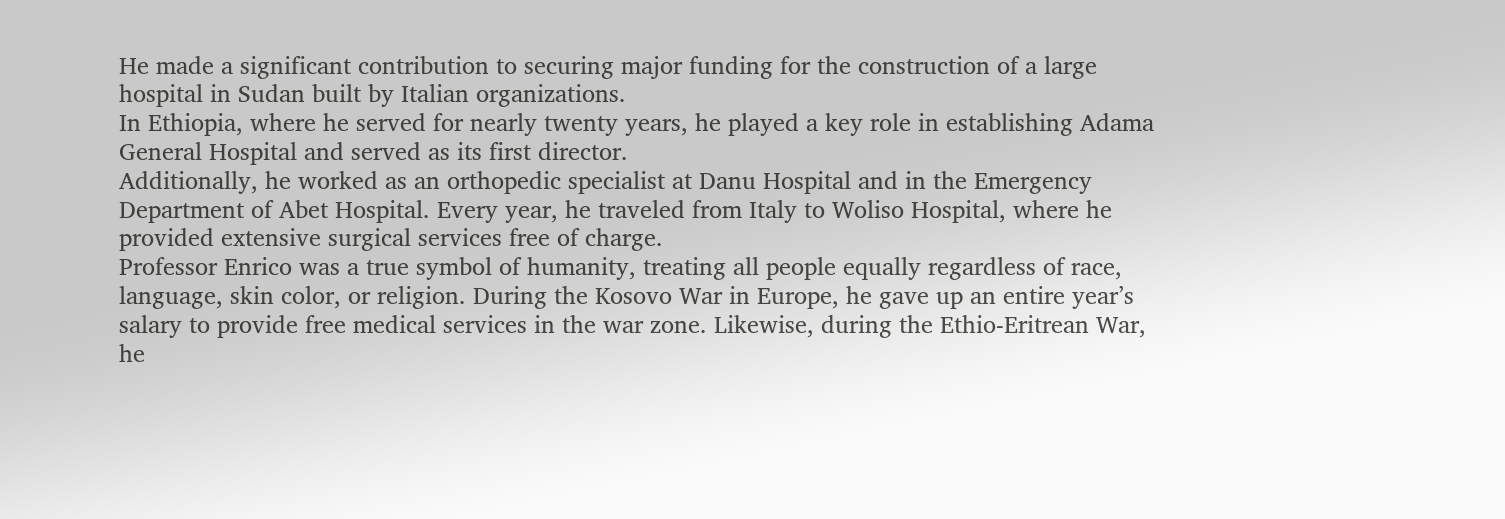He made a significant contribution to securing major funding for the construction of a large hospital in Sudan built by Italian organizations.
In Ethiopia, where he served for nearly twenty years, he played a key role in establishing Adama General Hospital and served as its first director.
Additionally, he worked as an orthopedic specialist at Danu Hospital and in the Emergency Department of Abet Hospital. Every year, he traveled from Italy to Woliso Hospital, where he provided extensive surgical services free of charge.
Professor Enrico was a true symbol of humanity, treating all people equally regardless of race, language, skin color, or religion. During the Kosovo War in Europe, he gave up an entire year’s salary to provide free medical services in the war zone. Likewise, during the Ethio-Eritrean War, he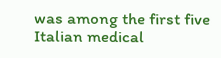was among the first five Italian medical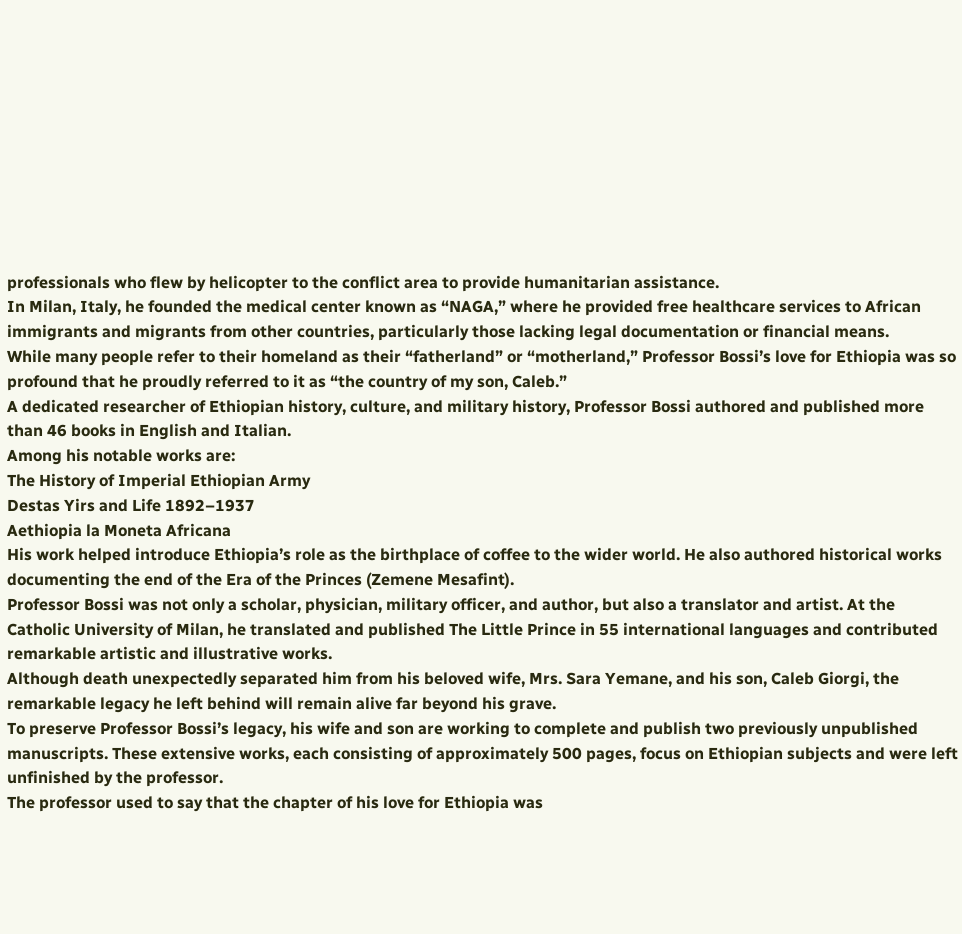professionals who flew by helicopter to the conflict area to provide humanitarian assistance.
In Milan, Italy, he founded the medical center known as “NAGA,” where he provided free healthcare services to African immigrants and migrants from other countries, particularly those lacking legal documentation or financial means.
While many people refer to their homeland as their “fatherland” or “motherland,” Professor Bossi’s love for Ethiopia was so profound that he proudly referred to it as “the country of my son, Caleb.”
A dedicated researcher of Ethiopian history, culture, and military history, Professor Bossi authored and published more than 46 books in English and Italian.
Among his notable works are:
The History of Imperial Ethiopian Army
Destas Yirs and Life 1892–1937
Aethiopia la Moneta Africana
His work helped introduce Ethiopia’s role as the birthplace of coffee to the wider world. He also authored historical works documenting the end of the Era of the Princes (Zemene Mesafint).
Professor Bossi was not only a scholar, physician, military officer, and author, but also a translator and artist. At the Catholic University of Milan, he translated and published The Little Prince in 55 international languages and contributed remarkable artistic and illustrative works.
Although death unexpectedly separated him from his beloved wife, Mrs. Sara Yemane, and his son, Caleb Giorgi, the remarkable legacy he left behind will remain alive far beyond his grave.
To preserve Professor Bossi’s legacy, his wife and son are working to complete and publish two previously unpublished manuscripts. These extensive works, each consisting of approximately 500 pages, focus on Ethiopian subjects and were left unfinished by the professor.
The professor used to say that the chapter of his love for Ethiopia was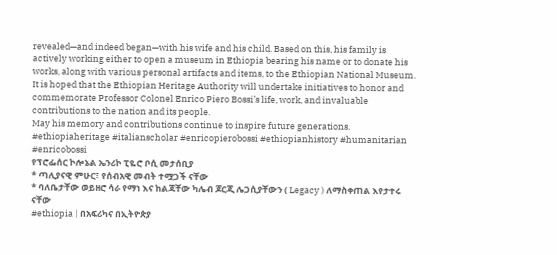revealed—and indeed began—with his wife and his child. Based on this, his family is actively working either to open a museum in Ethiopia bearing his name or to donate his works, along with various personal artifacts and items, to the Ethiopian National Museum.
It is hoped that the Ethiopian Heritage Authority will undertake initiatives to honor and commemorate Professor Colonel Enrico Piero Bossi’s life, work, and invaluable contributions to the nation and its people.
May his memory and contributions continue to inspire future generations.
#ethiopiaheritage #italianscholar #enricopierobossi #ethiopianhistory #humanitarian #enricobossi
የፕሮፌሰር ኮሎኔል ኤንሪኮ ፒዬሮ ቦሲ መታሰቢያ
* ጣሊያናዊ ምሁር፣ የሰብአዊ መብት ተሟጋች ናቸው
* ባለቤታቸው ወይዘሮ ሳራ የማነ እና ከልጃቸው ካሌብ ጆርጂ ሌጋሲያቸውን ( Legacy ) ለማስቀጠል እየታተሩ ናቸው
#ethiopia | በአፍሪካና በኢትዮጵያ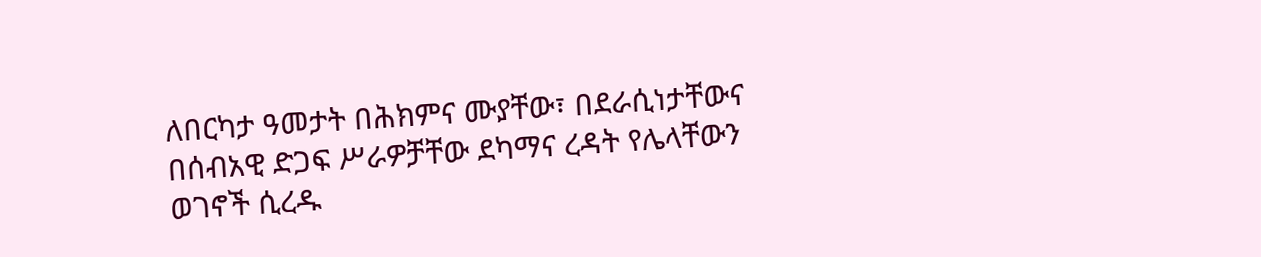ለበርካታ ዓመታት በሕክምና ሙያቸው፣ በደራሲነታቸውና በሰብአዊ ድጋፍ ሥራዎቻቸው ደካማና ረዳት የሌላቸውን ወገኖች ሲረዱ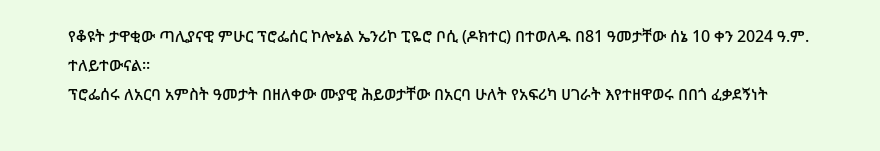የቆዩት ታዋቂው ጣሊያናዊ ምሁር ፕሮፌሰር ኮሎኔል ኤንሪኮ ፒዬሮ ቦሲ (ዶክተር) በተወለዱ በ81 ዓመታቸው ሰኔ 10 ቀን 2024 ዓ.ም. ተለይተውናል።
ፕሮፌሰሩ ለአርባ አምስት ዓመታት በዘለቀው ሙያዊ ሕይወታቸው በአርባ ሁለት የአፍሪካ ሀገራት እየተዘዋወሩ በበጎ ፈቃደኝነት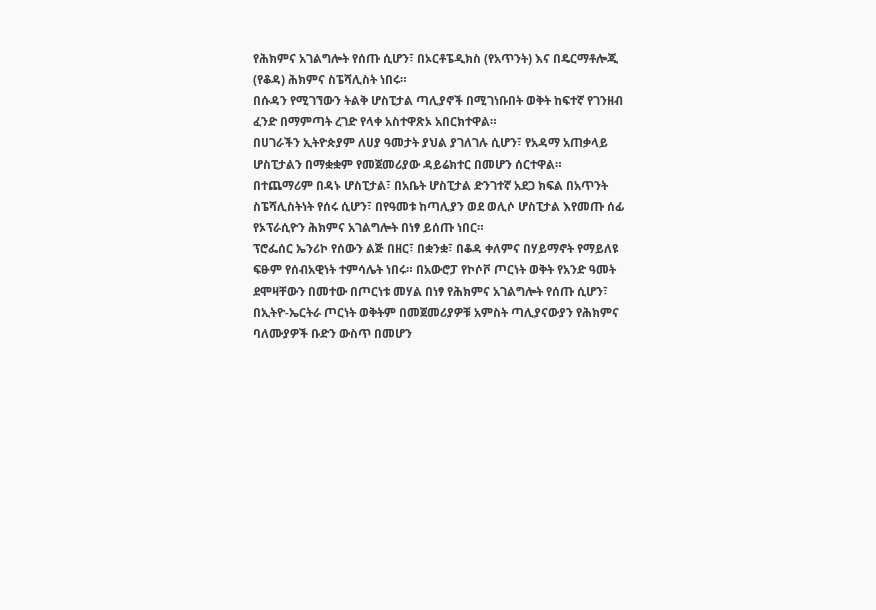የሕክምና አገልግሎት የሰጡ ሲሆን፣ በኦርቶፔዲክስ (የአጥንት) እና በዴርማቶሎጂ (የቆዳ) ሕክምና ስፔሻሊስት ነበሩ።
በሱዳን የሚገኘውን ትልቅ ሆስፒታል ጣሊያኖች በሚገነቡበት ወቅት ከፍተኛ የገንዘብ ፈንድ በማምጣት ረገድ የላቀ አስተዋጽኦ አበርክተዋል።
በሀገራችን ኢትዮጵያም ለሀያ ዓመታት ያህል ያገለገሉ ሲሆን፣ የአዳማ አጠቃላይ ሆስፒታልን በማቋቋም የመጀመሪያው ዳይሬክተር በመሆን ሰርተዋል።
በተጨማሪም በዳኑ ሆስፒታል፣ በአቤት ሆስፒታል ድንገተኛ አደጋ ክፍል በአጥንት ስፔሻሊስትነት የሰሩ ሲሆን፣ በየዓመቱ ከጣሊያን ወደ ወሊሶ ሆስፒታል እየመጡ ሰፊ የኦፕራሲዮን ሕክምና አገልግሎት በነፃ ይሰጡ ነበር።
ፕሮፌሰር ኤንሪኮ የሰውን ልጅ በዘር፣ በቋንቋ፣ በቆዳ ቀለምና በሃይማኖት የማይለዩ ፍፁም የሰብአዊነት ተምሳሌት ነበሩ። በአውሮፓ የኮሶቮ ጦርነት ወቅት የአንድ ዓመት ደሞዛቸውን በመተው በጦርነቱ መሃል በነፃ የሕክምና አገልግሎት የሰጡ ሲሆን፣ በኢትዮ-ኤርትራ ጦርነት ወቅትም በመጀመሪያዎቹ አምስት ጣሊያናውያን የሕክምና ባለሙያዎች ቡድን ውስጥ በመሆን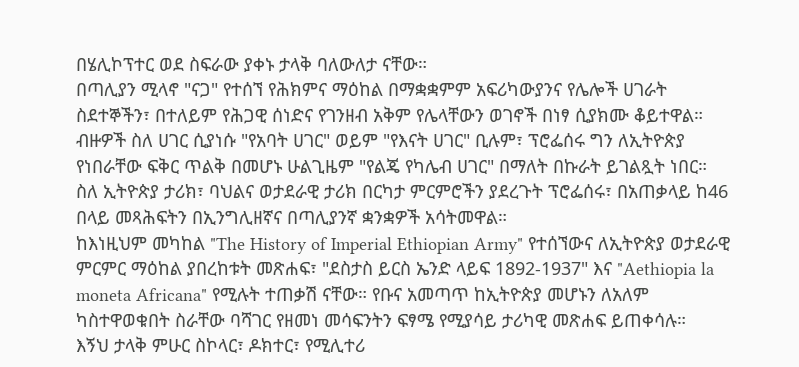በሄሊኮፕተር ወደ ስፍራው ያቀኑ ታላቅ ባለውለታ ናቸው።
በጣሊያን ሚላኖ "ናጋ" የተሰኘ የሕክምና ማዕከል በማቋቋምም አፍሪካውያንና የሌሎች ሀገራት ስደተኞችን፣ በተለይም የሕጋዊ ሰነድና የገንዘብ አቅም የሌላቸውን ወገኖች በነፃ ሲያክሙ ቆይተዋል።
ብዙዎች ስለ ሀገር ሲያነሱ "የአባት ሀገር" ወይም "የእናት ሀገር" ቢሉም፣ ፕሮፌሰሩ ግን ለኢትዮጵያ የነበራቸው ፍቅር ጥልቅ በመሆኑ ሁልጊዜም "የልጄ የካሌብ ሀገር" በማለት በኩራት ይገልጿት ነበር።
ስለ ኢትዮጵያ ታሪክ፣ ባህልና ወታደራዊ ታሪክ በርካታ ምርምሮችን ያደረጉት ፕሮፌሰሩ፣ በአጠቃላይ ከ46 በላይ መጻሕፍትን በኢንግሊዘኛና በጣሊያንኛ ቋንቋዎች አሳትመዋል።
ከእነዚህም መካከል "The History of Imperial Ethiopian Army" የተሰኘውና ለኢትዮጵያ ወታደራዊ ምርምር ማዕከል ያበረከቱት መጽሐፍ፣ "ደስታስ ይርስ ኤንድ ላይፍ 1892-1937" እና "Aethiopia la moneta Africana" የሚሉት ተጠቃሽ ናቸው። የቡና አመጣጥ ከኢትዮጵያ መሆኑን ለአለም ካስተዋወቁበት ስራቸው ባሻገር የዘመነ መሳፍንትን ፍፃሜ የሚያሳይ ታሪካዊ መጽሐፍ ይጠቀሳሉ።
እኝህ ታላቅ ምሁር ስኮላር፣ ዶክተር፣ የሚሊተሪ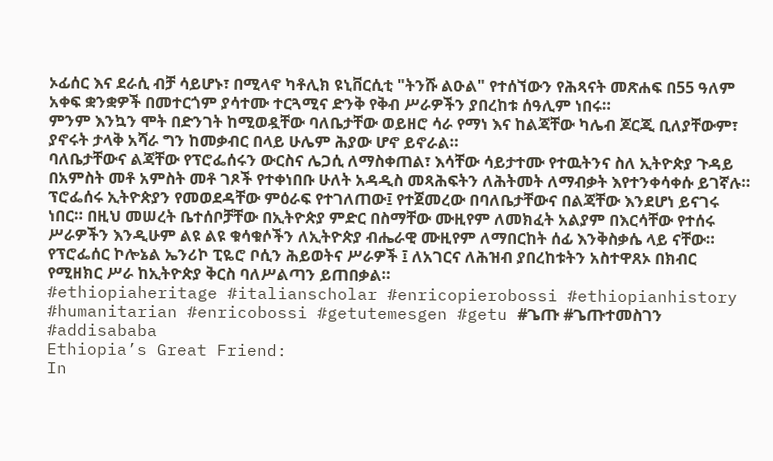ኦፊሰር እና ደራሲ ብቻ ሳይሆኑ፣ በሚላኖ ካቶሊክ ዩኒቨርሲቲ "ትንሹ ልዑል" የተሰኘውን የሕጻናት መጽሐፍ በ55 ዓለም አቀፍ ቋንቋዎች በመተርጎም ያሳተሙ ተርጓሚና ድንቅ የቅብ ሥራዎችን ያበረከቱ ሰዓሊም ነበሩ።
ምንም እንኳን ሞት በድንገት ከሚወዷቸው ባለቤታቸው ወይዘሮ ሳራ የማነ እና ከልጃቸው ካሌብ ጆርጂ ቢለያቸውም፣ ያኖሩት ታላቅ አሻራ ግን ከመቃብር በላይ ሁሌም ሕያው ሆኖ ይኖራል።
ባለቤታቸውና ልጃቸው የፕሮፌሰሩን ውርስና ሌጋሲ ለማስቀጠል፣ እሳቸው ሳይታተሙ የተዉትንና ስለ ኢትዮጵያ ጉዳይ በአምስት መቶ አምስት መቶ ገጾች የተቀነበቡ ሁለት አዳዲስ መጻሕፍትን ለሕትመት ለማብቃት እየተንቀሳቀሱ ይገኛሉ።
ፕሮፌሰሩ ኢትዮጵያን የመወደዳቸው ምዕራፍ የተገለጠው፤ የተጀመረው በባለቤታቸውና በልጃቸው እንደሆነ ይናገሩ ነበር። በዚህ መሠረት ቤተሰቦቻቸው በኢትዮጵያ ምድር በስማቸው ሙዚየም ለመክፈት አልያም በእርሳቸው የተሰሩ ሥራዎችን እንዲሁም ልዩ ልዩ ቁሳቁሶችን ለኢትዮጵያ ብሔራዊ ሙዚየም ለማበርከት ሰፊ እንቅስቃሴ ላይ ናቸው።
የፕሮፌሰር ኮሎኔል ኤንሪኮ ፒዬሮ ቦሲን ሕይወትና ሥራዎች ፤ ለአገርና ለሕዝብ ያበረከቱትን አስተዋጸኦ በክብር የሚዘክር ሥራ ከኢትዮጵያ ቅርስ ባለሥልጣን ይጠበቃል።
#ethiopiaheritage #italianscholar #enricopierobossi #ethiopianhistory #humanitarian #enricobossi #getutemesgen #getu #ጌጡ #ጌጡተመስገን #addisababa
Ethiopia’s Great Friend:
In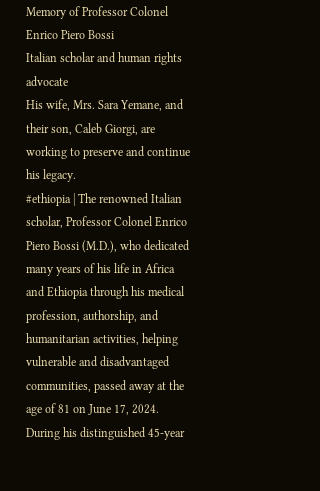Memory of Professor Colonel Enrico Piero Bossi
Italian scholar and human rights advocate
His wife, Mrs. Sara Yemane, and their son, Caleb Giorgi, are working to preserve and continue his legacy.
#ethiopia | The renowned Italian scholar, Professor Colonel Enrico Piero Bossi (M.D.), who dedicated many years of his life in Africa and Ethiopia through his medical profession, authorship, and humanitarian activities, helping vulnerable and disadvantaged communities, passed away at the age of 81 on June 17, 2024.
During his distinguished 45-year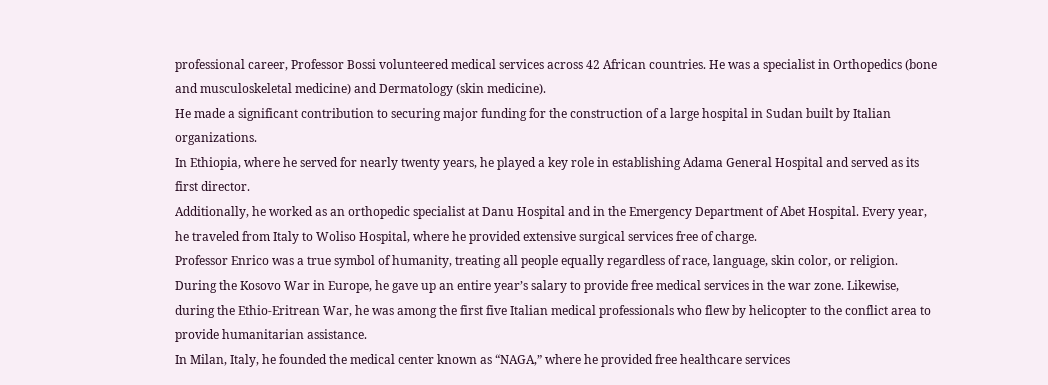professional career, Professor Bossi volunteered medical services across 42 African countries. He was a specialist in Orthopedics (bone and musculoskeletal medicine) and Dermatology (skin medicine).
He made a significant contribution to securing major funding for the construction of a large hospital in Sudan built by Italian organizations.
In Ethiopia, where he served for nearly twenty years, he played a key role in establishing Adama General Hospital and served as its first director.
Additionally, he worked as an orthopedic specialist at Danu Hospital and in the Emergency Department of Abet Hospital. Every year, he traveled from Italy to Woliso Hospital, where he provided extensive surgical services free of charge.
Professor Enrico was a true symbol of humanity, treating all people equally regardless of race, language, skin color, or religion. During the Kosovo War in Europe, he gave up an entire year’s salary to provide free medical services in the war zone. Likewise, during the Ethio-Eritrean War, he was among the first five Italian medical professionals who flew by helicopter to the conflict area to provide humanitarian assistance.
In Milan, Italy, he founded the medical center known as “NAGA,” where he provided free healthcare services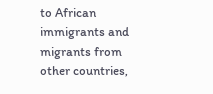to African immigrants and migrants from other countries,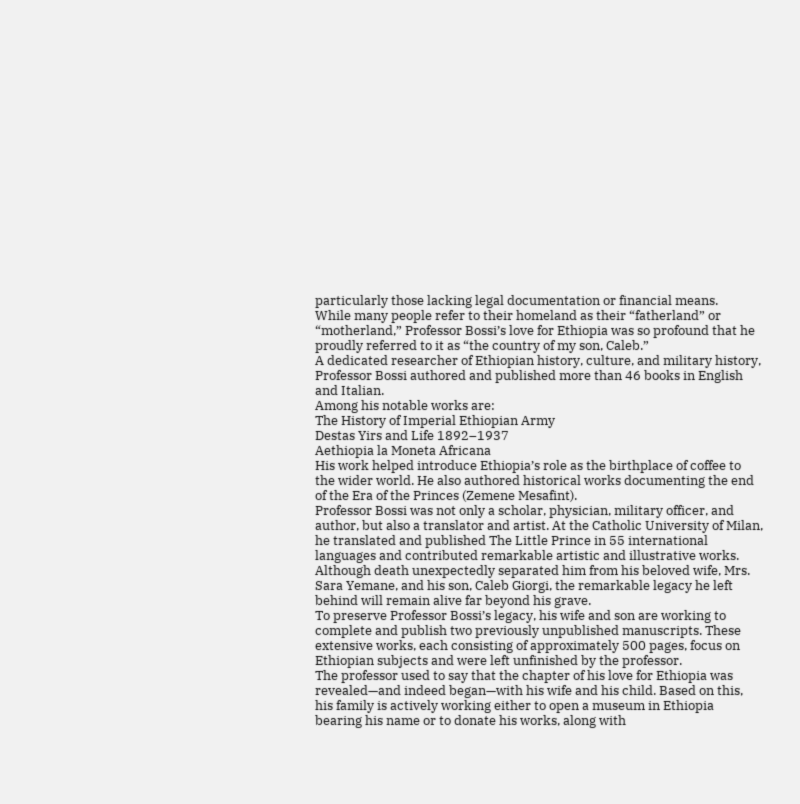particularly those lacking legal documentation or financial means.
While many people refer to their homeland as their “fatherland” or “motherland,” Professor Bossi’s love for Ethiopia was so profound that he proudly referred to it as “the country of my son, Caleb.”
A dedicated researcher of Ethiopian history, culture, and military history, Professor Bossi authored and published more than 46 books in English and Italian.
Among his notable works are:
The History of Imperial Ethiopian Army
Destas Yirs and Life 1892–1937
Aethiopia la Moneta Africana
His work helped introduce Ethiopia’s role as the birthplace of coffee to the wider world. He also authored historical works documenting the end of the Era of the Princes (Zemene Mesafint).
Professor Bossi was not only a scholar, physician, military officer, and author, but also a translator and artist. At the Catholic University of Milan, he translated and published The Little Prince in 55 international languages and contributed remarkable artistic and illustrative works.
Although death unexpectedly separated him from his beloved wife, Mrs. Sara Yemane, and his son, Caleb Giorgi, the remarkable legacy he left behind will remain alive far beyond his grave.
To preserve Professor Bossi’s legacy, his wife and son are working to complete and publish two previously unpublished manuscripts. These extensive works, each consisting of approximately 500 pages, focus on Ethiopian subjects and were left unfinished by the professor.
The professor used to say that the chapter of his love for Ethiopia was revealed—and indeed began—with his wife and his child. Based on this, his family is actively working either to open a museum in Ethiopia bearing his name or to donate his works, along with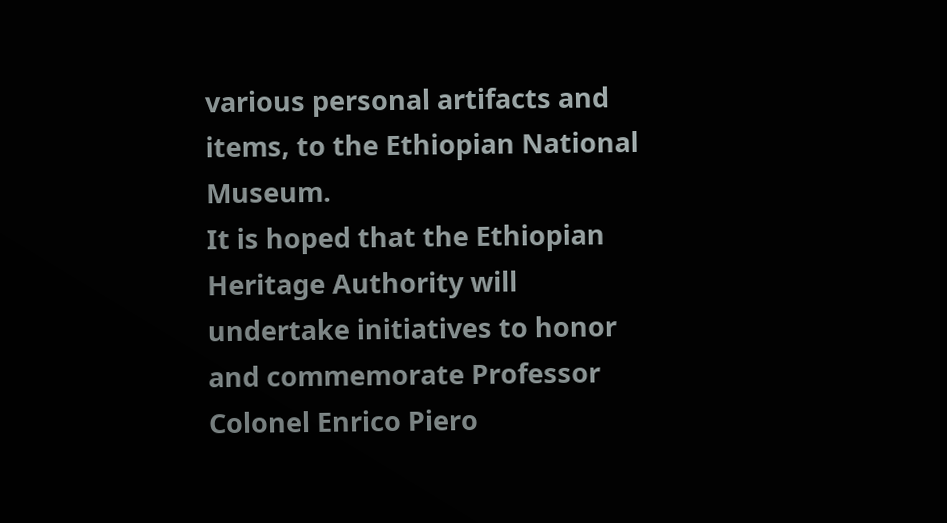various personal artifacts and items, to the Ethiopian National Museum.
It is hoped that the Ethiopian Heritage Authority will undertake initiatives to honor and commemorate Professor Colonel Enrico Piero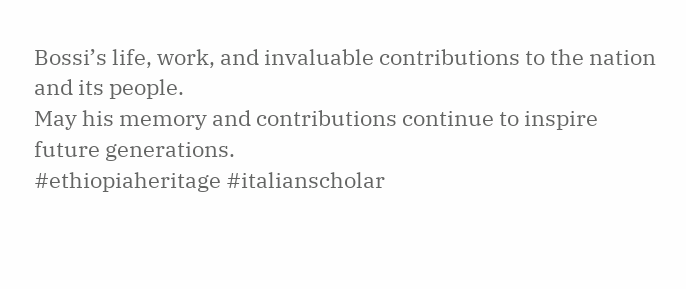Bossi’s life, work, and invaluable contributions to the nation and its people.
May his memory and contributions continue to inspire future generations.
#ethiopiaheritage #italianscholar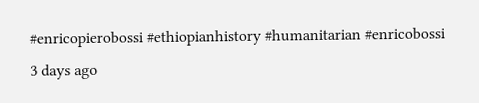#enricopierobossi #ethiopianhistory #humanitarian #enricobossi
3 days ago